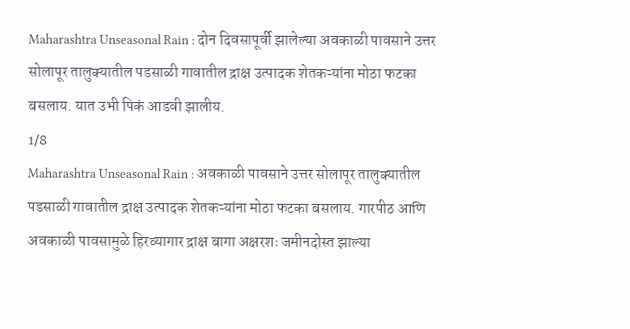Maharashtra Unseasonal Rain : दोन दिवसापूर्वी झालेल्या अवकाळी पावसाने उत्तर सोलापूर तालुक्यातील पडसाळी गावातील द्राक्ष उत्पादक शेतकऱ्यांना मोठा फटका बसलाय. यात उभी पिकं आडवी झालीय.
1/8
Maharashtra Unseasonal Rain : अवकाळी पावसाने उत्तर सोलापूर तालुक्यातील पडसाळी गावातील द्राक्ष उत्पादक शेतकऱ्यांना मोठा फटका बसलाय. गारपीठ आणि अवकाळी पावसामुळे हिरव्यागार द्राक्ष बागा अक्षरशः जमीनदोस्त झाल्या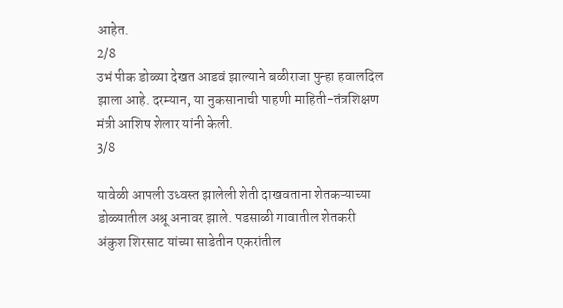आहेत.
2/8
उभं पीक डोळ्या देखत आडवं झाल्याने बळीराजा पुन्हा हवालदिल झाला आहे. दरम्यान, या नुकसानाची पाहणी माहिती-तंत्रशिक्षण मंत्री आशिष शेलार यांनी केली.
3/8

यावेळी आपली उध्वस्त झालेली शेती दाखवताना शेतकऱ्याच्या डोळ्यातील अश्रू अनावर झाले. पडसाळी गावातील शेतकरी अंकुश शिरसाट यांच्या साडेतीन एकरांतील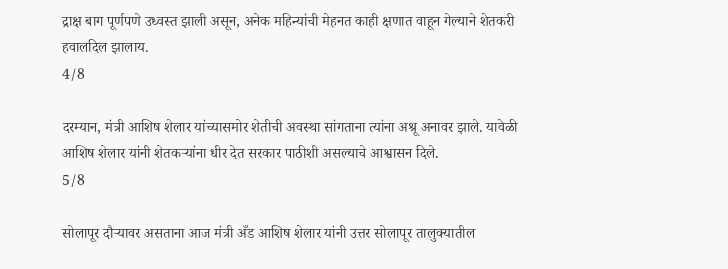द्राक्ष बाग पूर्णपणे उध्वस्त झाली असून, अनेक महिन्यांची मेहनत काही क्षणात वाहून गेल्याने शेतकरी हवालदिल झालाय.
4/8

दरम्यान, मंत्री आशिष शेलार यांच्यासमोर शेतीची अवस्था सांगताना त्यांना अश्रू अनावर झाले. यावेळी आशिष शेलार यांनी शेतकऱ्यांना धीर देत सरकार पाठीशी असल्याचे आश्वासन दिले.
5/8

सोलापूर दौऱ्यावर असताना आज मंत्री अँड आशिष शेलार यांनी उत्तर सोलापूर तालुक्यातील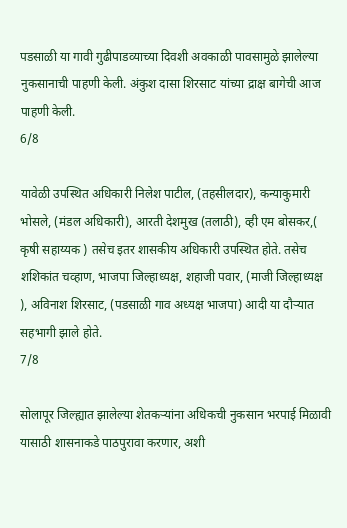पडसाळी या गावी गुढीपाडव्याच्या दिवशी अवकाळी पावसामुळे झालेल्या नुकसानाची पाहणी केली. अंकुश दासा शिरसाट यांच्या द्राक्ष बागेची आज पाहणी केली.
6/8

यावेळी उपस्थित अधिकारी निलेश पाटील, (तहसीलदार), कन्याकुमारी भोसले, (मंडल अधिकारी), आरती देशमुख (तलाठी), व्ही एम बोसकर,( कृषी सहाय्यक ) तसेच इतर शासकीय अधिकारी उपस्थित होते. तसेच शशिकांत चव्हाण, भाजपा जिल्हाध्यक्ष, शहाजी पवार, (माजी जिल्हाध्यक्ष ), अविनाश शिरसाट, (पडसाळी गाव अध्यक्ष भाजपा) आदी या दौऱ्यात सहभागी झाले होते.
7/8

सोलापूर जिल्ह्यात झालेल्या शेतकऱ्यांना अधिकची नुकसान भरपाई मिळावी यासाठी शासनाकडे पाठपुरावा करणार, अशी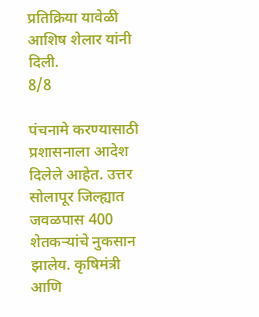प्रतिक्रिया यावेळी आशिष शेलार यांनी दिली.
8/8

पंचनामे करण्यासाठी प्रशासनाला आदेश दिलेले आहेत. उत्तर सोलापूर जिल्ह्यात जवळपास 400 शेतकऱ्यांचे नुकसान झालेय. कृषिमंत्री आणि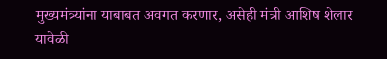मुख्यमंत्र्यांना याबाबत अवगत करणार, असेही मंत्री आशिष शेलार यावेळी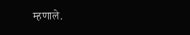म्हणाले.